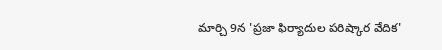మార్చి 9న 'ప్రజా ఫిర్యాదుల పరిష్కార వేదిక'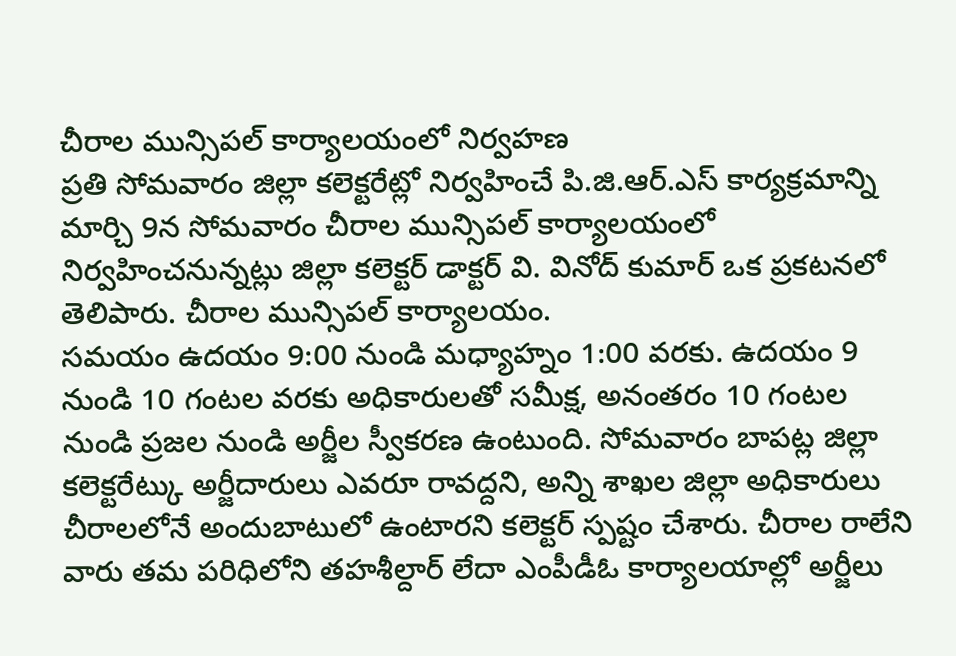చీరాల మున్సిపల్ కార్యాలయంలో నిర్వహణ
ప్రతి సోమవారం జిల్లా కలెక్టరేట్లో నిర్వహించే పి.జి.ఆర్.ఎస్ కార్యక్రమాన్ని మార్చి 9న సోమవారం చీరాల మున్సిపల్ కార్యాలయంలో నిర్వహించనున్నట్లు జిల్లా కలెక్టర్ డాక్టర్ వి. వినోద్ కుమార్ ఒక ప్రకటనలో తెలిపారు. చీరాల మున్సిపల్ కార్యాలయం.
సమయం ఉదయం 9:00 నుండి మధ్యాహ్నం 1:00 వరకు. ఉదయం 9 నుండి 10 గంటల వరకు అధికారులతో సమీక్ష, అనంతరం 10 గంటల నుండి ప్రజల నుండి అర్జీల స్వీకరణ ఉంటుంది. సోమవారం బాపట్ల జిల్లా కలెక్టరేట్కు అర్జీదారులు ఎవరూ రావద్దని, అన్ని శాఖల జిల్లా అధికారులు చీరాలలోనే అందుబాటులో ఉంటారని కలెక్టర్ స్పష్టం చేశారు. చీరాల రాలేని వారు తమ పరిధిలోని తహశీల్దార్ లేదా ఎంపీడీఓ కార్యాలయాల్లో అర్జీలు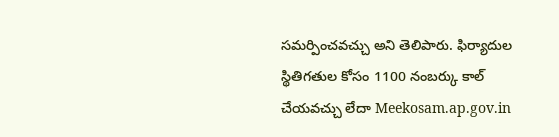సమర్పించవచ్చు అని తెలిపారు. ఫిర్యాదుల స్థితిగతుల కోసం 1100 నంబర్కు కాల్ చేయవచ్చు లేదా Meekosam.ap.gov.in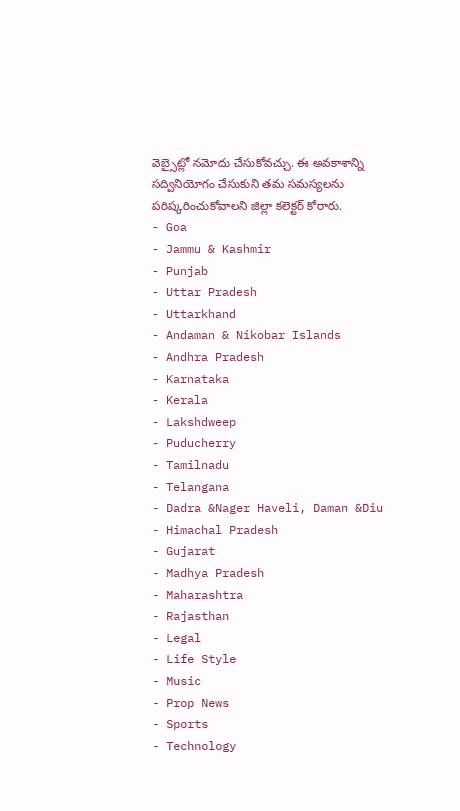వెబ్సైట్లో నమోదు చేసుకోవచ్చు. ఈ అవకాశాన్ని సద్వినియోగం చేసుకుని తమ సమస్యలను పరిష్కరించుకోవాలని జిల్లా కలెక్టర్ కోరారు.
- Goa
- Jammu & Kashmir
- Punjab
- Uttar Pradesh
- Uttarkhand
- Andaman & Nikobar Islands
- Andhra Pradesh
- Karnataka
- Kerala
- Lakshdweep
- Puducherry
- Tamilnadu
- Telangana
- Dadra &Nager Haveli, Daman &Diu
- Himachal Pradesh
- Gujarat
- Madhya Pradesh
- Maharashtra
- Rajasthan
- Legal
- Life Style
- Music
- Prop News
- Sports
- Technology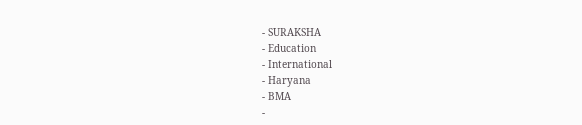- SURAKSHA
- Education
- International
- Haryana
- BMA
-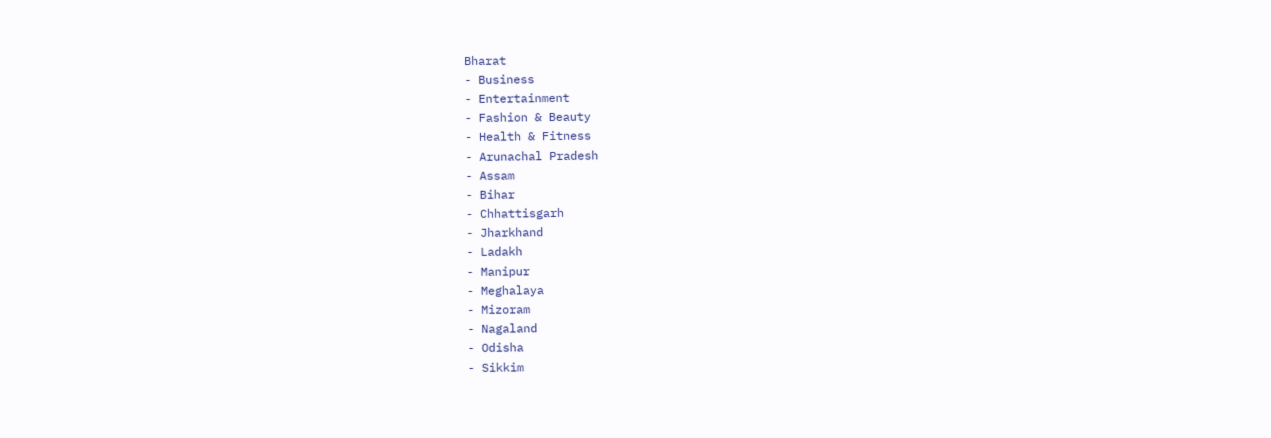Bharat
- Business
- Entertainment
- Fashion & Beauty
- Health & Fitness
- Arunachal Pradesh
- Assam
- Bihar
- Chhattisgarh
- Jharkhand
- Ladakh
- Manipur
- Meghalaya
- Mizoram
- Nagaland
- Odisha
- Sikkim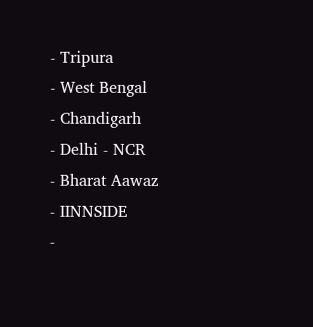- Tripura
- West Bengal
- Chandigarh
- Delhi - NCR
- Bharat Aawaz
- IINNSIDE
-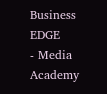Business EDGE
- Media Academy